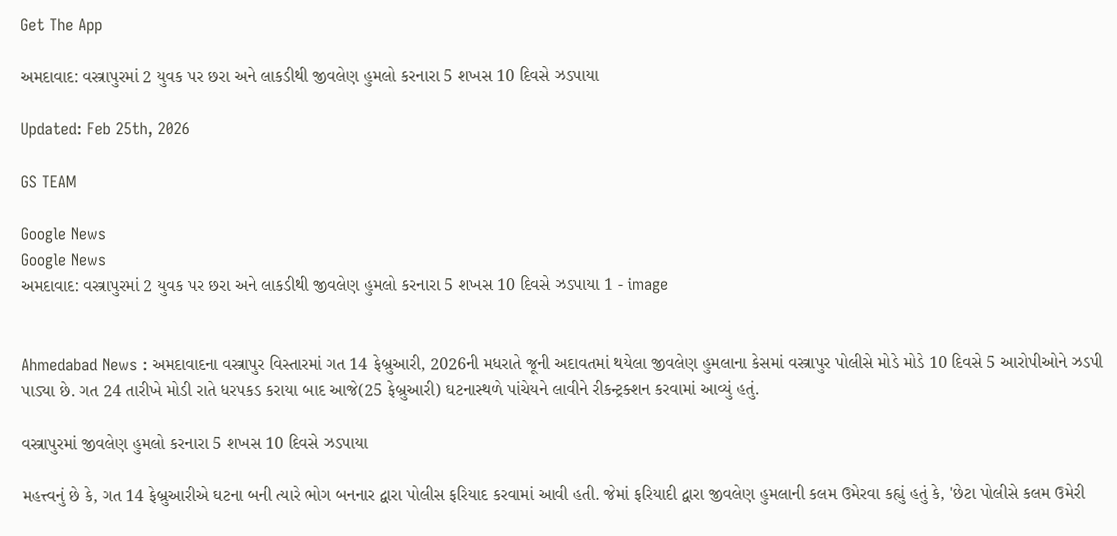Get The App

અમદાવાદ: વસ્ત્રાપુરમાં 2 યુવક પર છરા અને લાકડીથી જીવલેણ હુમલો કરનારા 5 શખસ 10 દિવસે ઝડપાયા

Updated: Feb 25th, 2026

GS TEAM

Google News
Google News
અમદાવાદ: વસ્ત્રાપુરમાં 2 યુવક પર છરા અને લાકડીથી જીવલેણ હુમલો કરનારા 5 શખસ 10 દિવસે ઝડપાયા 1 - image


Ahmedabad News : અમદાવાદના વસ્ત્રાપુર વિસ્તારમાં ગત 14 ફેબ્રુઆરી, 2026ની મધરાતે જૂની અદાવતમાં થયેલા જીવલેણ હુમલાના કેસમાં વસ્ત્રાપુર પોલીસે મોડે મોડે 10 દિવસે 5 આરોપીઓને ઝડપી પાડ્યા છે. ગત 24 તારીખે મોડી રાતે ધરપકડ કરાયા બાદ આજે(25 ફેબ્રુઆરી) ઘટનાસ્થળે પાંચેયને લાવીને રીકન્ટ્રક્શન કરવામાં આવ્યું હતું.

વસ્ત્રાપુરમાં જીવલેણ હુમલો કરનારા 5 શખસ 10 દિવસે ઝડપાયા

મહત્ત્વનું છે કે‌, ગત 14 ફેબ્રુઆરીએ ઘટના બની ત્યારે ભોગ બનનાર દ્વારા પોલીસ ફરિયાદ કરવામાં આવી હતી. જેમાં ફરિયાદી દ્વારા જીવલેણ હુમલાની કલમ ઉમેરવા કહ્યું હતું કે, 'છેટા પોલીસે કલમ ઉમેરી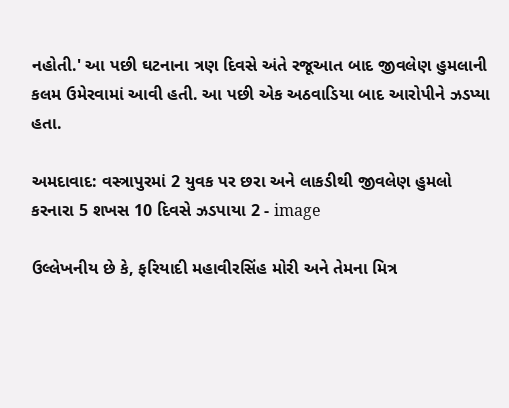નહોતી.' આ પછી ઘટનાના ત્રણ દિવસે અંતે રજૂઆત બાદ જીવલેણ હુમલાની કલમ ઉમેરવામાં આવી હતી. આ પછી એક અઠવાડિયા બાદ આરોપીને ઝડપ્યા હતા.

અમદાવાદ: વસ્ત્રાપુરમાં 2 યુવક પર છરા અને લાકડીથી જીવલેણ હુમલો કરનારા 5 શખસ 10 દિવસે ઝડપાયા 2 - image

ઉલ્લેખનીય છે કે, ફરિયાદી મહાવીરસિંહ મોરી અને તેમના મિત્ર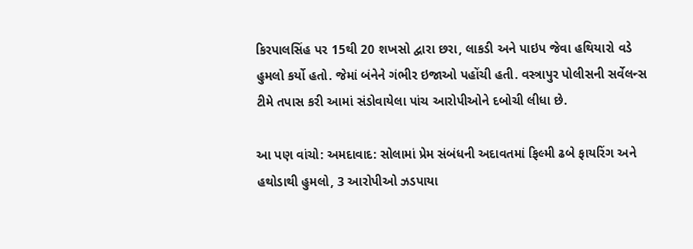કિરપાલસિંહ પર 15થી 20 શખસો દ્વારા છરા, લાકડી અને પાઇપ જેવા હથિયારો વડે હુમલો કર્યો હતો. જેમાં બંનેને ગંભીર ઇજાઓ પહોંચી હતી. વસ્ત્રાપુર પોલીસની સર્વેલન્સ ટીમે તપાસ કરી આમાં સંડોવાયેલા પાંચ આરોપીઓને દબોચી લીધા છે.

આ પણ વાંચો: અમદાવાદ: સોલામાં પ્રેમ સંબંધની અદાવતમાં ફિલ્મી ઢબે ફાયરિંગ અને હથોડાથી હુમલો, 3 આરોપીઓ ઝડપાયા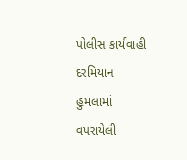પોલીસ કાર્યવાહી દરમિયાન હુમલામાં વપરાયેલી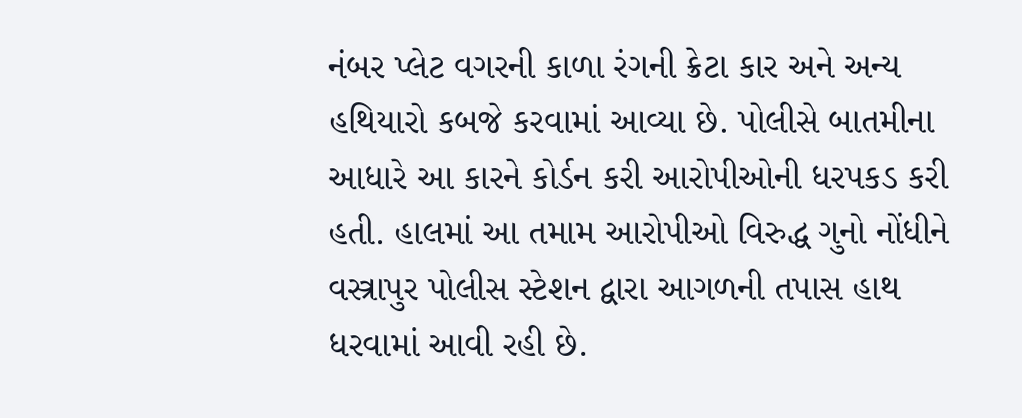નંબર પ્લેટ વગરની કાળા રંગની ક્રેટા કાર અને અન્ય હથિયારો કબજે કરવામાં આવ્યા છે. પોલીસે બાતમીના આધારે આ કારને કોર્ડન કરી આરોપીઓની ધરપકડ કરી હતી. હાલમાં આ તમામ આરોપીઓ વિરુદ્ધ ગુનો નોંધીને વસ્ત્રાપુર પોલીસ સ્ટેશન દ્વારા આગળની તપાસ હાથ ધરવામાં આવી રહી છે.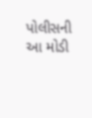પોલીસની આ મોડી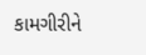કામગીરીને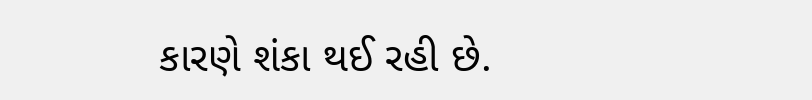કારણે શંકા થઈ રહી છે.